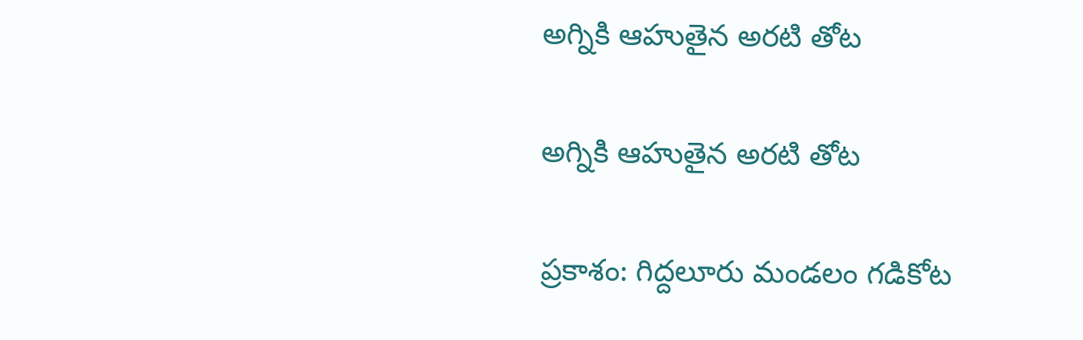అగ్నికి ఆహుతైన అరటి తోట

అగ్నికి ఆహుతైన అరటి తోట

ప్రకాశం: గిద్దలూరు మండలం గడికోట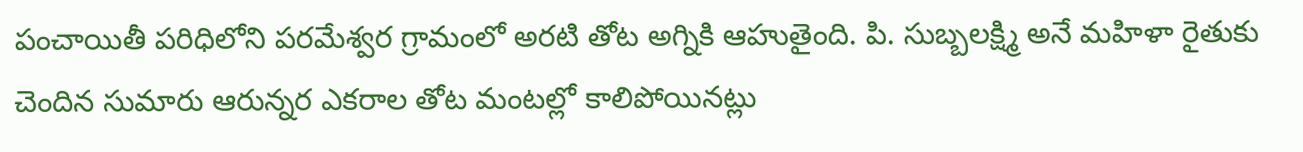పంచాయితీ పరిధిలోని పరమేశ్వర గ్రామంలో అరటి తోట అగ్నికి ఆహుతైంది. పి. సుబ్బలక్ష్మి అనే మహిళా రైతుకు చెందిన సుమారు ఆరున్నర ఎకరాల తోట మంటల్లో కాలిపోయినట్లు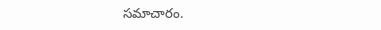సమాచారం.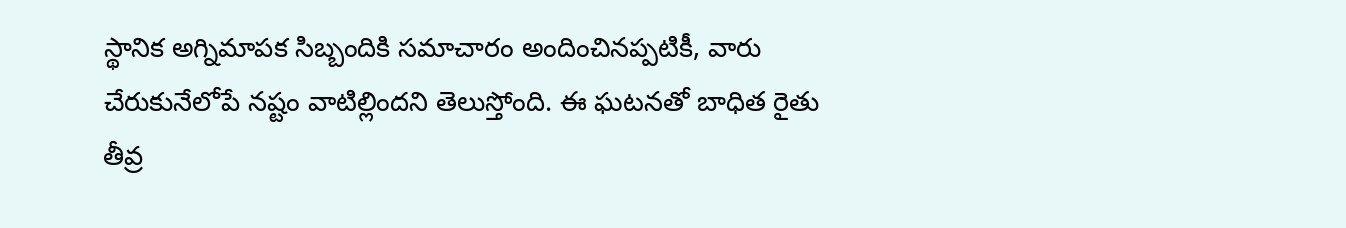స్థానిక అగ్నిమాపక సిబ్బందికి సమాచారం అందించినప్పటికీ, వారు చేరుకునేలోపే నష్టం వాటిల్లిందని తెలుస్తోంది. ఈ ఘటనతో బాధిత రైతు తీవ్ర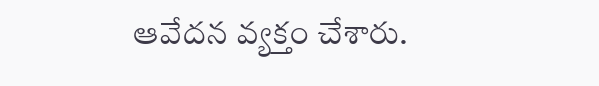ఆవేదన వ్యక్తం చేశారు.